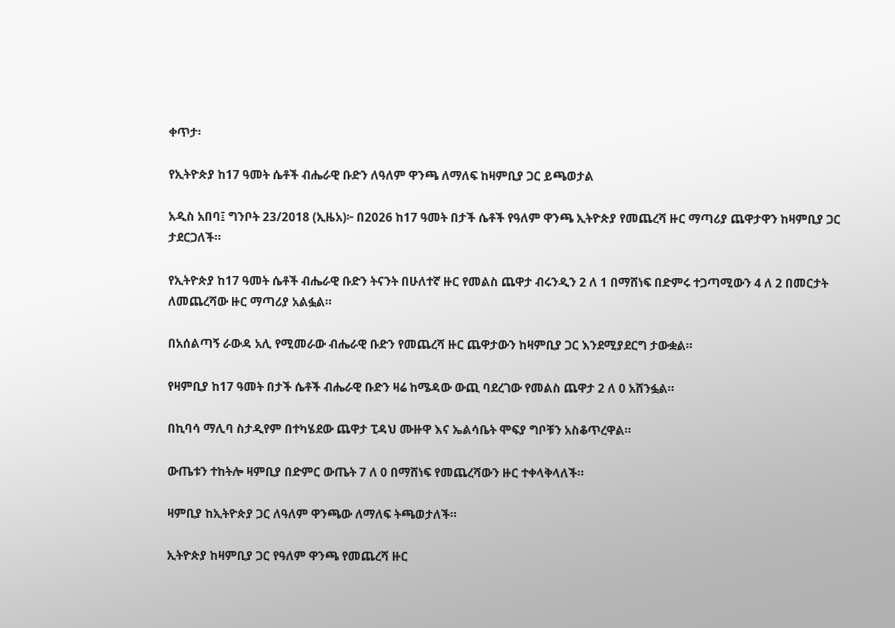ቀጥታ፡

የኢትዮጵያ ከ17 ዓመት ሴቶች ብሔራዊ ቡድን ለዓለም ዋንጫ ለማለፍ ከዛምቢያ ጋር ይጫወታል

አዲስ አበባ፤ ግንቦት 23/2018 (ኢዜአ)፦ በ2026 ከ17 ዓመት በታች ሴቶች የዓለም ዋንጫ ኢትዮጵያ የመጨረሻ ዙር ማጣሪያ ጨዋታዋን ከዛምቢያ ጋር ታደርጋለች።

የኢትዮጵያ ከ17 ዓመት ሴቶች ብሔራዊ ቡድን ትናንት በሁለተኛ ዙር የመልስ ጨዋታ ብሩንዲን 2 ለ 1 በማሸነፍ በድምሩ ተጋጣሚውን 4 ለ 2 በመርታት ለመጨረሻው ዙር ማጣሪያ አልፏል።

በአሰልጣኝ ራውዳ አሊ የሚመራው ብሔራዊ ቡድን የመጨረሻ ዙር ጨዋታውን ከዛምቢያ ጋር እንደሚያደርግ ታውቋል።

የዛምቢያ ከ17 ዓመት በታች ሴቶች ብሔራዊ ቡድን ዛሬ ከሜዳው ውጪ ባደረገው የመልስ ጨዋታ 2 ለ 0 አሸንፏል።

በኪባሳ ማሊባ ስታዲየም በተካሄደው ጨዋታ ፒዳህ ሙዙዋ እና ኤልሳቤት ሞፍያ ግቦቹን አስቆጥረዋል።

ውጤቱን ተከትሎ ዛምቢያ በድምር ውጤት 7 ለ 0 በማሸነፍ የመጨረሻውን ዙር ተቀላቅላለች።

ዛምቢያ ከኢትዮጵያ ጋር ለዓለም ዋንጫው ለማለፍ ትጫወታለች።

ኢትዮጵያ ከዛምቢያ ጋር የዓለም ዋንጫ የመጨረሻ ዙር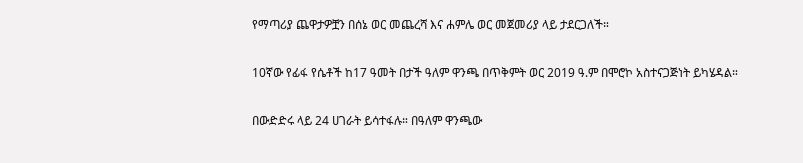የማጣሪያ ጨዋታዎቿን በሰኔ ወር መጨረሻ እና ሐምሌ ወር መጀመሪያ ላይ ታደርጋለች።

10ኛው የፊፋ የሴቶች ከ17 ዓመት በታች ዓለም ዋንጫ በጥቅምት ወር 2019 ዓ.ም በሞሮኮ አስተናጋጅነት ይካሄዳል።

በውድድሩ ላይ 24 ሀገራት ይሳተፋሉ። በዓለም ዋንጫው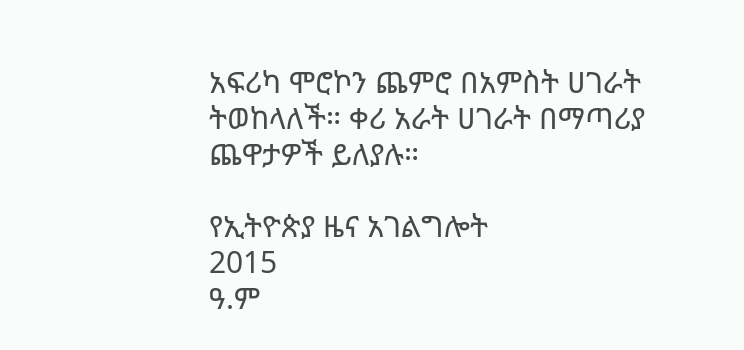አፍሪካ ሞሮኮን ጨምሮ በአምስት ሀገራት ትወከላለች። ቀሪ አራት ሀገራት በማጣሪያ ጨዋታዎች ይለያሉ።

የኢትዮጵያ ዜና አገልግሎት
2015
ዓ.ም